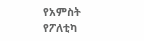የአምስት የፖለቲካ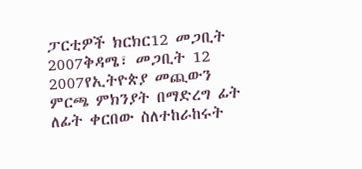ፓርቲዎች ክርክር12 መጋቢት 2007ቅዳሜ፣ መጋቢት 12 2007የኢትዮጵያ መጪውን ምርጫ ምክንያት በማድረግ ፊት ለፊት ቀርበው ስለተከራከሩት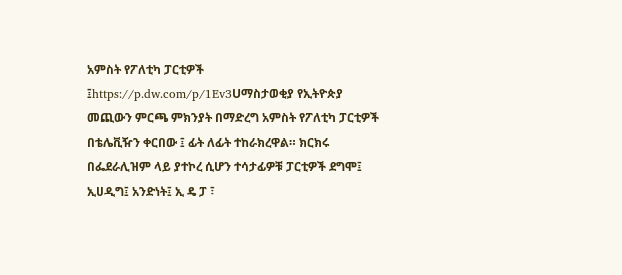አምስት የፖለቲካ ፓርቲዎች ፤https://p.dw.com/p/1Ev3Uማስታወቂያ የኢትዮጵያ መጪውን ምርጫ ምክንያት በማድረግ አምስት የፖለቲካ ፓርቲዎች በቴሌቪዥን ቀርበው ፤ ፊት ለፊት ተከራክረዋል። ክርክሩ በፌደራሊዝም ላይ ያተኮረ ሲሆን ተሳታፊዎቹ ፓርቲዎች ደግሞ፤ ኢሀዲግ፤ አንድነት፤ ኢ ዴ ፓ ፣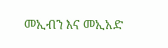መኢብን እና መኢአድ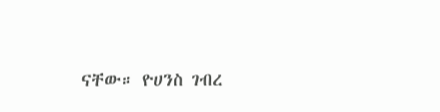ናቸው። ዮሀንስ ገብረ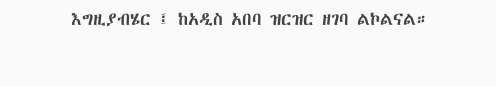እግዚያብሄር ፤ ከአዲስ አበባ ዝርዝር ዘገባ ልኮልናል።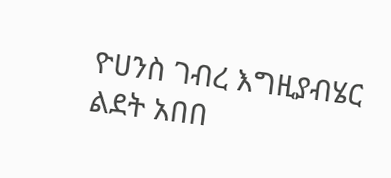ዮሀንስ ገብረ እግዚያብሄር ልደት አበበ